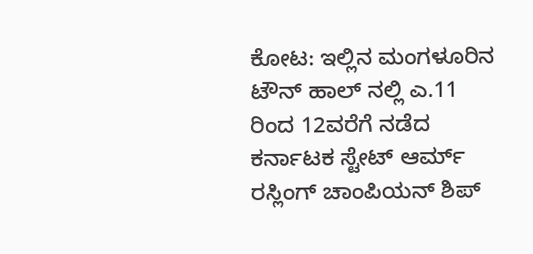ಕೋಟ: ಇಲ್ಲಿನ ಮಂಗಳೂರಿನ ಟೌನ್ ಹಾಲ್ ನಲ್ಲಿ ಎ.11 ರಿಂದ 12ವರೆಗೆ ನಡೆದ ಕರ್ನಾಟಕ ಸ್ಟೇಟ್ ಆರ್ಮ್ ರಸ್ಲಿಂಗ್ ಚಾಂಪಿಯನ್ ಶಿಪ್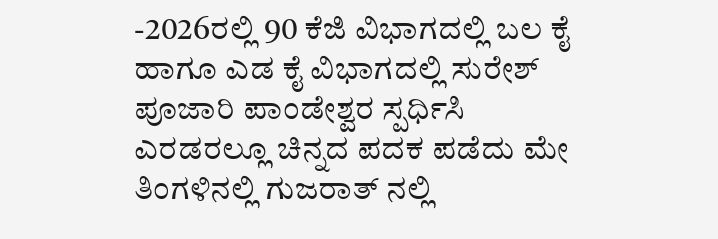-2026ರಲ್ಲಿ 90 ಕೆಜಿ ವಿಭಾಗದಲ್ಲಿ ಬಲ ಕೈ ಹಾಗೂ ಎಡ ಕೈ ವಿಭಾಗದಲ್ಲಿ ಸುರೇಶ್ ಪೂಜಾರಿ ಪಾಂಡೇಶ್ವರ ಸ್ಪರ್ಧಿಸಿ ಎರಡರಲ್ಲೂ ಚಿನ್ನದ ಪದಕ ಪಡೆದು ಮೇ ತಿಂಗಳಿನಲ್ಲಿ ಗುಜರಾತ್ ನಲ್ಲಿ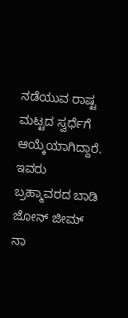ನಡೆಯುವ ರಾಷ್ಟ ಮಟ್ಟದ ಸ್ವರ್ಧೆಗೆ ಆಯ್ಕೆಯಾಗಿದ್ದಾರೆ. ಇವರು ಬ್ರಹ್ಮಾವರದ ಬಾಡಿ ಜೋನ್ ಜೀಮ್ ನಾ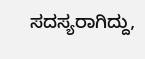ಸದಸ್ಯರಾಗಿದ್ದು,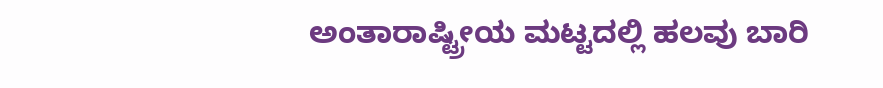ಅಂತಾರಾಷ್ಟ್ರೀಯ ಮಟ್ಟದಲ್ಲಿ ಹಲವು ಬಾರಿ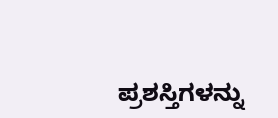ಪ್ರಶಸ್ತಿಗಳನ್ನು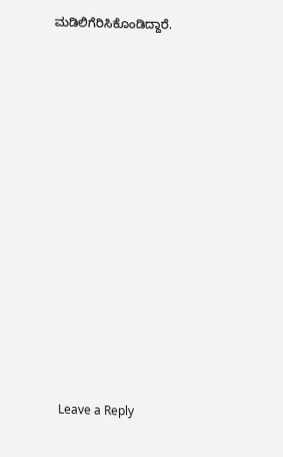ಮಡಿಲಿಗೆರಿಸಿಕೊಂಡಿದ್ದಾರೆ.















Leave a Reply